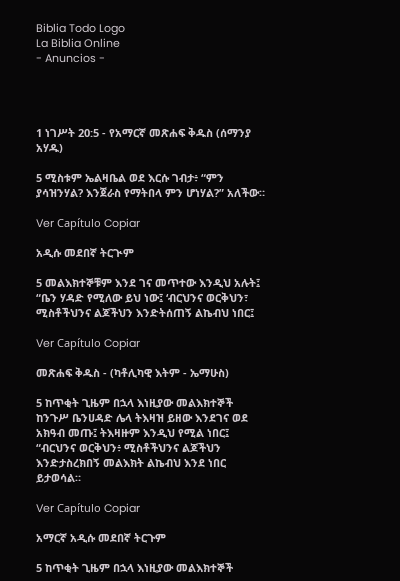Biblia Todo Logo
La Biblia Online
- Anuncios -




1 ነገሥት 20:5 - የአማርኛ መጽሐፍ ቅዱስ (ሰማንያ አሃዱ)

5 ሚስቱም ኤልዛቤል ወደ እርሱ ገብታ፥ “ምን ያሳዝንሃል? እንጀራስ የማትበላ ምን ሆነሃል?” አለችው።

Ver Capítulo Copiar

አዲሱ መደበኛ ትርጒም

5 መልእክተኞቹም እንደ ገና መጥተው እንዲህ አሉት፤ “ቤን ሃዳድ የሚለው ይህ ነው፤ ‘ብርህንና ወርቅህን፣ ሚስቶችህንና ልጆችህን እንድትሰጠኝ ልኬብህ ነበር፤

Ver Capítulo Copiar

መጽሐፍ ቅዱስ - (ካቶሊካዊ እትም - ኤማሁስ)

5 ከጥቂት ጊዜም በኋላ እነዚያው መልእክተኞች ከንጉሥ ቤንሀዳድ ሌላ ትእዛዝ ይዘው እንደገና ወደ አክዓብ መጡ፤ ትእዛዙም እንዲህ የሚል ነበር፤ “ብርህንና ወርቅህን፥ ሚስቶችህንና ልጆችህን እንድታስረክበኝ መልእክት ልኬብህ እንደ ነበር ይታወሳል።

Ver Capítulo Copiar

አማርኛ አዲሱ መደበኛ ትርጉም

5 ከጥቂት ጊዜም በኋላ እነዚያው መልእክተኞች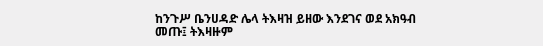ከንጉሥ ቤንሀዳድ ሌላ ትእዛዝ ይዘው እንደገና ወደ አክዓብ መጡ፤ ትእዛዙም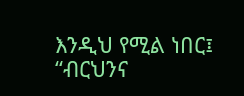እንዲህ የሚል ነበር፤ “ብርህንና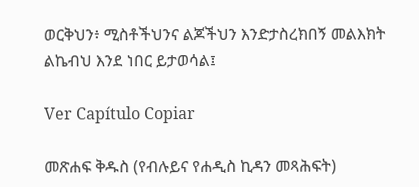ወርቅህን፥ ሚስቶችህንና ልጆችህን እንድታስረክበኝ መልእክት ልኬብህ እንደ ነበር ይታወሳል፤

Ver Capítulo Copiar

መጽሐፍ ቅዱስ (የብሉይና የሐዲስ ኪዳን መጻሕፍት)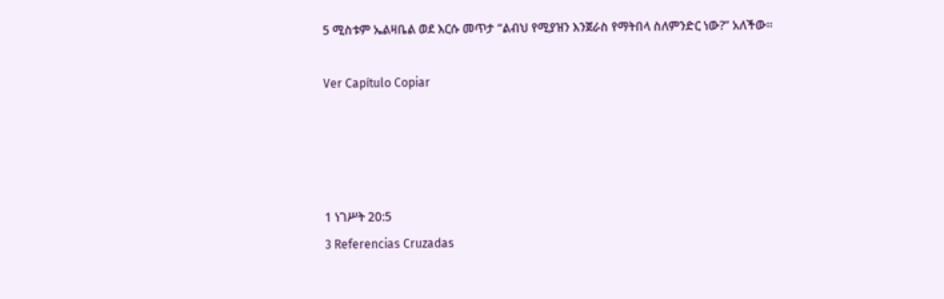5 ሚስቱም ኤልዛቤል ወደ እርሱ መጥታ “ልብህ የሚያዝን እንጀራስ የማትበላ ስለምንድር ነው?” አለችው።

Ver Capítulo Copiar




1 ነገሥት 20:5
3 Referencias Cruzadas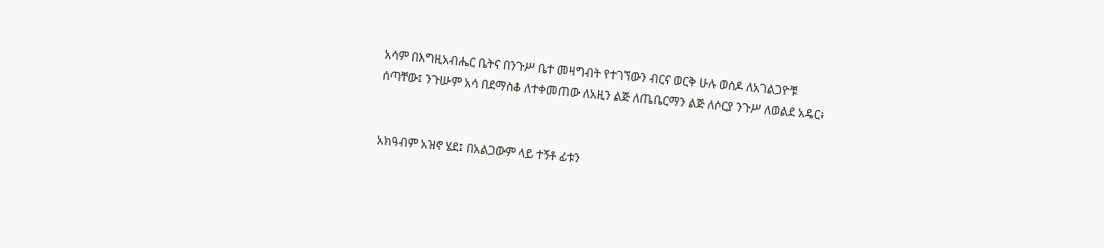አሳም በእግዚአብሔር ቤትና በንጉሥ ቤተ መዛግብት የተገኘውን ብርና ወርቅ ሁሉ ወስዶ ለአገልጋዮቹ ሰጣቸው፤ ንጉሡም አሳ በደማስቆ ለተቀመጠው ለአዚን ልጅ ለጤቤርማን ልጅ ለሶርያ ንጉሥ ለወልደ አዴር፥


አክዓብም አዝኖ ሄደ፤ በአልጋውም ላይ ተኝቶ ፊቱን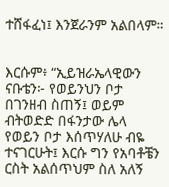ተሸፋፈነ፤ እንጀራንም አልበላም።


እርሱም፥ “ኢይዝራኤላዊውን ናቡቴን፦ የወይንህን ቦታ በገንዘብ ስጠኝ፤ ወይም ብትወድድ በፋንታው ሌላ የወይን ቦታ እሰጥሃለሁ ብዬ ተናገርሁት፤ እርሱ ግን የአባቶቼን ርስት አልሰጥህም ስለ አለኝ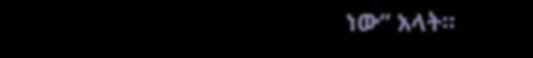ነው” አላት።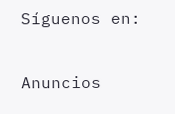Síguenos en:

Anuncios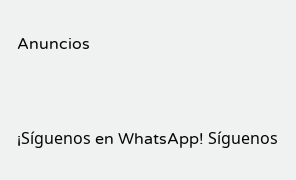Anuncios


¡Síguenos en WhatsApp! Síguenos